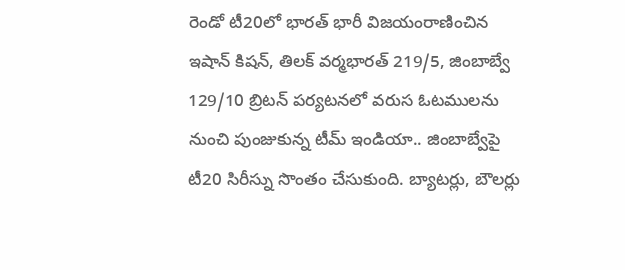రెండో టీ20లో భారత్ భారీ విజయంరాణించిన ఇషాన్ కిషన్, తిలక్ వర్మభారత్ 219/5, జింబాబ్వే 129/10 బ్రిటన్ పర్యటనలో వరుస ఓటములను నుంచి పుంజుకున్న టీమ్ ఇండియా.. జింబాబ్వేపై టీ20 సిరీస్ను సొంతం చేసుకుంది. బ్యాటర్లు, బౌలర్లు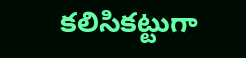కలిసికట్టుగా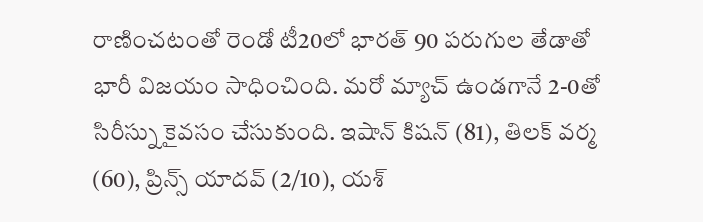రాణించటంతో రెండో టీ20లో భారత్ 90 పరుగుల తేడాతో భారీ విజయం సాధించింది. మరో మ్యాచ్ ఉండగానే 2-0తో సిరీస్ను కైవసం చేసుకుంది. ఇషాన్ కిషన్ (81), తిలక్ వర్మ (60), ప్రిన్స్ యాదవ్ (2/10), యశ్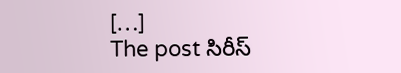[…]
The post సిరీస్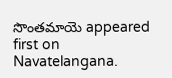సొంతమాయె appeared first on Navatelangana.